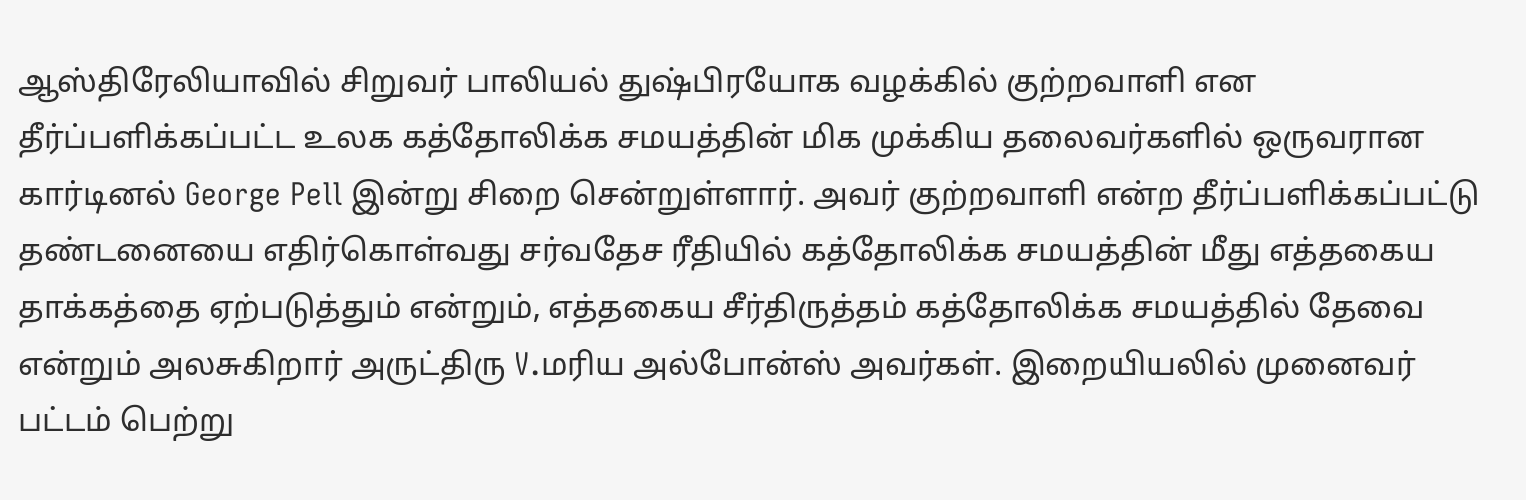ஆஸ்திரேலியாவில் சிறுவர் பாலியல் துஷ்பிரயோக வழக்கில் குற்றவாளி என தீர்ப்பளிக்கப்பட்ட உலக கத்தோலிக்க சமயத்தின் மிக முக்கிய தலைவர்களில் ஒருவரான கார்டினல் George Pell இன்று சிறை சென்றுள்ளார். அவர் குற்றவாளி என்ற தீர்ப்பளிக்கப்பட்டு தண்டனையை எதிர்கொள்வது சர்வதேச ரீதியில் கத்தோலிக்க சமயத்தின் மீது எத்தகைய தாக்கத்தை ஏற்படுத்தும் என்றும், எத்தகைய சீர்திருத்தம் கத்தோலிக்க சமயத்தில் தேவை என்றும் அலசுகிறார் அருட்திரு V.மரிய அல்போன்ஸ் அவர்கள். இறையியலில் முனைவர் பட்டம் பெற்று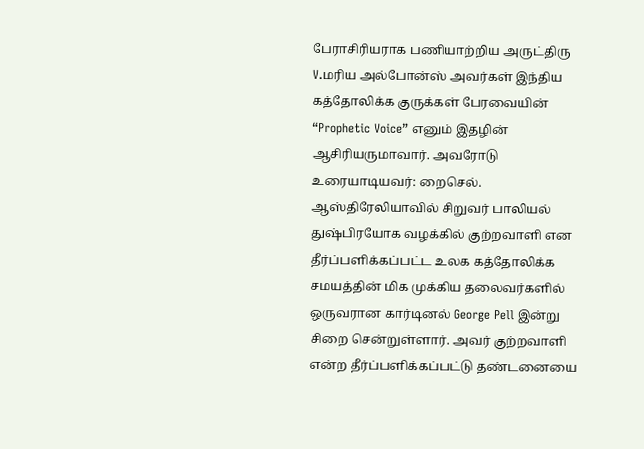பேராசிரியராக பணியாற்றிய அருட்திரு V.மரிய அல்போன்ஸ் அவர்கள் இந்திய கத்தோலிக்க குருக்கள் பேரவையின் “Prophetic Voice” எனும் இதழின் ஆசிரியருமாவார். அவரோடு உரையாடியவர்: றைசெல்.
ஆஸ்திரேலியாவில் சிறுவர் பாலியல் துஷ்பிரயோக வழக்கில் குற்றவாளி என தீர்ப்பளிக்கப்பட்ட உலக கத்தோலிக்க சமயத்தின் மிக முக்கிய தலைவர்களில் ஒருவரான கார்டினல் George Pell இன்று சிறை சென்றுள்ளார். அவர் குற்றவாளி என்ற தீர்ப்பளிக்கப்பட்டு தண்டனையை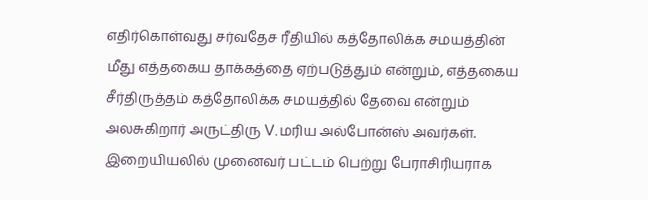எதிர்கொள்வது சர்வதேச ரீதியில் கத்தோலிக்க சமயத்தின் மீது எத்தகைய தாக்கத்தை ஏற்படுத்தும் என்றும், எத்தகைய சீர்திருத்தம் கத்தோலிக்க சமயத்தில் தேவை என்றும் அலசுகிறார் அருட்திரு V.மரிய அல்போன்ஸ் அவர்கள். இறையியலில் முனைவர் பட்டம் பெற்று பேராசிரியராக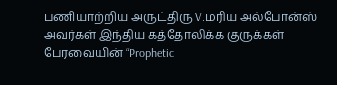பணியாற்றிய அருட்திரு V.மரிய அல்போன்ஸ் அவர்கள் இந்திய கத்தோலிக்க குருக்கள் பேரவையின் “Prophetic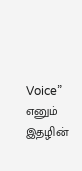Voice” எனும் இதழின்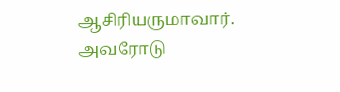ஆசிரியருமாவார். அவரோடு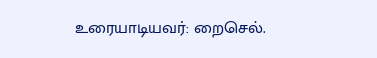உரையாடியவர்: றைசெல்.